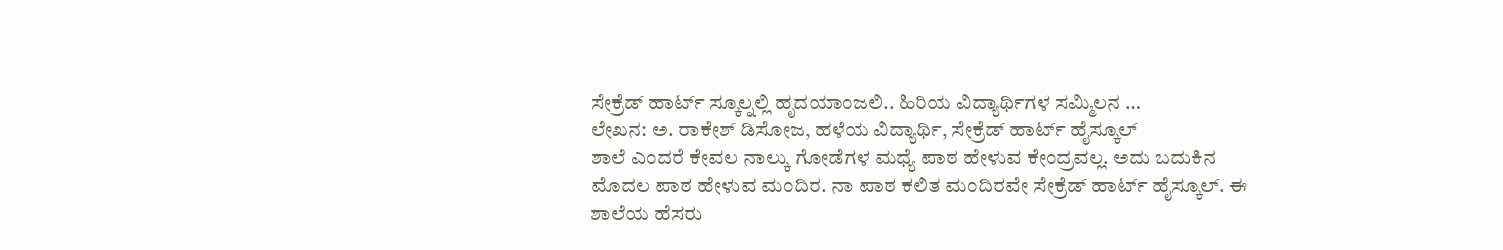ಸೇಕ್ರೆಡ್ ಹಾರ್ಟ್ ಸ್ಕೂಲ್ನಲ್ಲಿ ಹೃದಯಾಂಜಲಿ.. ಹಿರಿಯ ವಿದ್ಯಾರ್ಥಿಗಳ ಸಮ್ಮಿಲನ …
ಲೇಖನ: ಅ. ರಾಕೇಶ್ ಡಿಸೋಜ, ಹಳೆಯ ವಿದ್ಯಾರ್ಥಿ, ಸೇಕ್ರೆಡ್ ಹಾರ್ಟ್ ಹೈಸ್ಕೂಲ್
ಶಾಲೆ ಎಂದರೆ ಕೇವಲ ನಾಲ್ಕು ಗೋಡೆಗಳ ಮಧ್ಯೆ ಪಾಠ ಹೇಳುವ ಕೇಂದ್ರವಲ್ಲ. ಅದು ಬದುಕಿನ ಮೊದಲ ಪಾಠ ಹೇಳುವ ಮಂದಿರ. ನಾ ಪಾಠ ಕಲಿತ ಮಂದಿರವೇ ಸೇಕ್ರೆಡ್ ಹಾರ್ಟ್ ಹೈಸ್ಕೂಲ್. ಈ ಶಾಲೆಯ ಹೆಸರು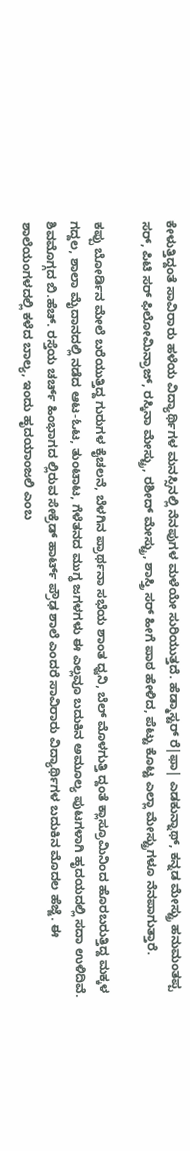ಕೇಳುತ್ತಿದ್ದಂತೆ ಸಾವಿರಾರು ಹಳೆಯ ವಿದ್ಯಾರ್ಥಿಗಳ ಮನಸ್ಸಿನಲ್ಲಿ ನೆನಪುಗಳ ಮಳೆಯೇ ಸುರಿಯುತ್ತದೆ. ಹೆಡ್ಮಾಸ್ಟರ್ ರೆ|ಫಾ| ಎಡಕುನ್ನಾಥ್, ಕನ್ನಡ ಮೇಸ್ಟ್ರು ಹನುಮಂತಪ್ಪ ಸರ್, ಪಿಟಿ ಸರ್ ಫಿಲೋಮಿನ್ರಾಜ್, ರಸ್ಕಿನಾ ಮೇಸ್ಟ್ರು, ರಶೀದ್ ಮೇಸ್ಟ್ರು, ಶಾಸ್ತ್ರಿ ಸರ್ ಹೀಗೆ ಪಾಠ ಹೇಳಿದ, ಪೆಟ್ಟು ಕೊಟ್ಟ ಎಲ್ಲಾ ಮೇಸ್ಟ್ರುಗಳೂ ನೆನಪಾಗುತ್ತಾರೆ.

ಕಪ್ಪು ಬೋರ್ಡಿನ ಮೇಲೆ ಬರೆಯುತ್ತಿದ್ದ ಗುರುಗಳ ಕೈಚಲನೆ, ಬೆಳಗಿನ ಪ್ರಾರ್ಥನಾ ಸಭೆಯ ಶಾಂತ ಧ್ವನಿ, ಬೆಲ್ ಮೊಳಗುತ್ತಿ ದ್ದಂತೆ ಕ್ಲಾಸ್ರೂಮಿನಿಂದ ಹೊರಬರುತ್ತಿದ್ದ ಮಕ್ಕಳ ಗದ್ದಲ, ಶಾಲಾ ಮೈದಾನದಲ್ಲಿ ನಡೆದ ಆಟ-ಓಟ, ತುಂಟಾಟ, ಗೆಳೆತನದ ಮುಗ್ಧ ಜಗಳಗಳು ಈ ಎಲ್ಲವೂ ಬದುಕಿನ ಅಮೂಲ್ಯ ಪುಟಗಳಾಗಿ ಹೃದಯದಲ್ಲಿ ಸದಾ ಉಳಿದಿವೆ.
ಶಿವಮೊಗ್ಗದ ಬಿ.ಹೆಚ್. ರಸ್ತೆಯ ಚರ್ಚ್ ಹಿಂಭಾಗದ ಲ್ಲಿರುವ ಸೇಕ್ರೆಡ್ ಹಾರ್ಟ್ ಪ್ರೌಢ ಶಾಲೆ ಎಂದರೆ ಸಾವಿರಾರು ವಿದ್ಯಾರ್ಥಿಗಳ ಬದುಕಿನ ಮೊದಲ ಹೆಜ್ಜೆ. ಈ ಶಾಲೆಯಂಗಳದಲ್ಲಿ ಕಳೆದ ಬಾಲ್ಯ, ಇಂದು ಹೃದಯಾಂಜಲಿ ಎಂಬ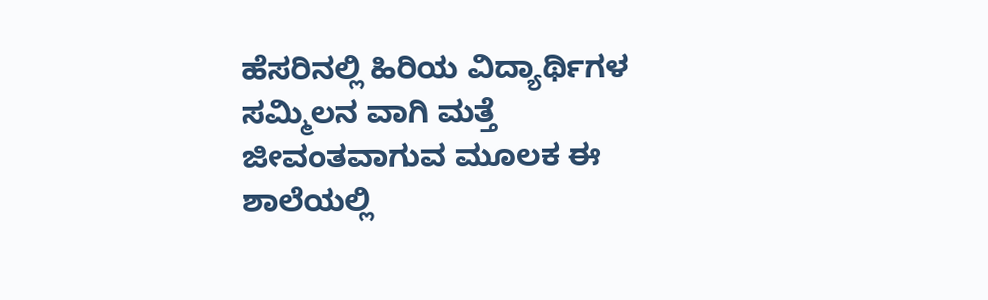ಹೆಸರಿನಲ್ಲಿ ಹಿರಿಯ ವಿದ್ಯಾರ್ಥಿಗಳ ಸಮ್ಮಿಲನ ವಾಗಿ ಮತ್ತೆ ಜೀವಂತವಾಗುವ ಮೂಲಕ ಈ ಶಾಲೆಯಲ್ಲಿ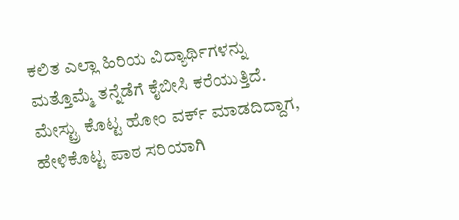ಕಲಿತ ಎಲ್ಲಾ ಹಿರಿಯ ವಿದ್ಯಾರ್ಥಿಗಳನ್ನು ಮತ್ತೊಮ್ಮೆ ತನ್ನೆಡೆಗೆ ಕೈಬೀಸಿ ಕರೆಯುತ್ತಿದೆ.
ಮೇಸ್ಟ್ರು ಕೊಟ್ಟ ಹೋಂ ವರ್ಕ್ ಮಾಡದಿದ್ದಾಗ, ಹೇಳಿಕೊಟ್ಟ ಪಾಠ ಸರಿಯಾಗಿ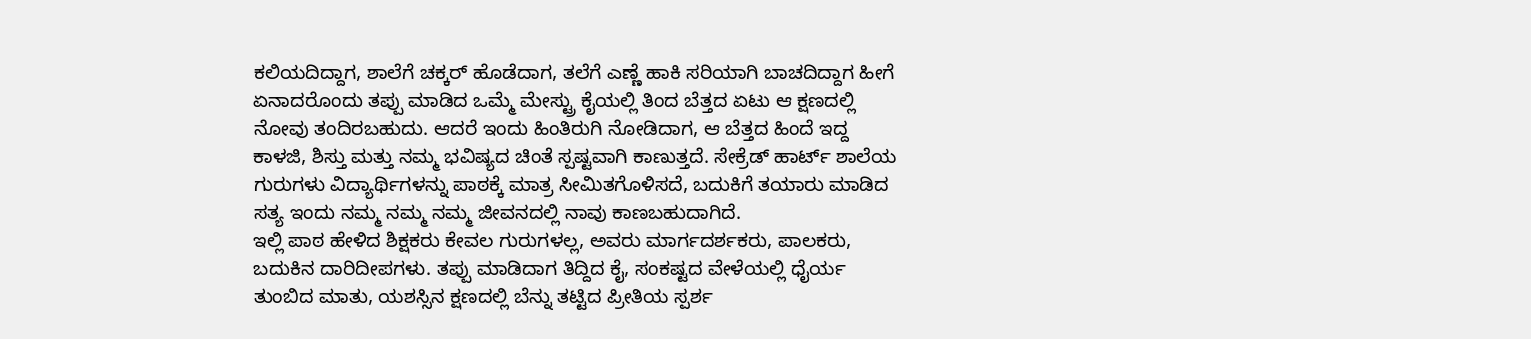ಕಲಿಯದಿದ್ದಾಗ, ಶಾಲೆಗೆ ಚಕ್ಕರ್ ಹೊಡೆದಾಗ, ತಲೆಗೆ ಎಣ್ಣೆ ಹಾಕಿ ಸರಿಯಾಗಿ ಬಾಚದಿದ್ದಾಗ ಹೀಗೆ ಏನಾದರೊಂದು ತಪ್ಪು ಮಾಡಿದ ಒಮ್ಮೆ ಮೇಸ್ಟ್ರು ಕೈಯಲ್ಲಿ ತಿಂದ ಬೆತ್ತದ ಏಟು ಆ ಕ್ಷಣದಲ್ಲಿ ನೋವು ತಂದಿರಬಹುದು. ಆದರೆ ಇಂದು ಹಿಂತಿರುಗಿ ನೋಡಿದಾಗ, ಆ ಬೆತ್ತದ ಹಿಂದೆ ಇದ್ದ ಕಾಳಜಿ, ಶಿಸ್ತು ಮತ್ತು ನಮ್ಮ ಭವಿಷ್ಯದ ಚಿಂತೆ ಸ್ಪಷ್ಟವಾಗಿ ಕಾಣುತ್ತದೆ. ಸೇಕ್ರೆಡ್ ಹಾರ್ಟ್ ಶಾಲೆಯ ಗುರುಗಳು ವಿದ್ಯಾರ್ಥಿಗಳನ್ನು ಪಾಠಕ್ಕೆ ಮಾತ್ರ ಸೀಮಿತಗೊಳಿಸದೆ, ಬದುಕಿಗೆ ತಯಾರು ಮಾಡಿದ ಸತ್ಯ ಇಂದು ನಮ್ಮ ನಮ್ಮ ನಮ್ಮ ಜೀವನದಲ್ಲಿ ನಾವು ಕಾಣಬಹುದಾಗಿದೆ.
ಇಲ್ಲಿ ಪಾಠ ಹೇಳಿದ ಶಿಕ್ಷಕರು ಕೇವಲ ಗುರುಗಳಲ್ಲ, ಅವರು ಮಾರ್ಗದರ್ಶಕರು, ಪಾಲಕರು, ಬದುಕಿನ ದಾರಿದೀಪಗಳು. ತಪ್ಪು ಮಾಡಿದಾಗ ತಿದ್ದಿದ ಕೈ, ಸಂಕಷ್ಟದ ವೇಳೆಯಲ್ಲಿ ಧೈರ್ಯ ತುಂಬಿದ ಮಾತು, ಯಶಸ್ಸಿನ ಕ್ಷಣದಲ್ಲಿ ಬೆನ್ನು ತಟ್ಟಿದ ಪ್ರೀತಿಯ ಸ್ಪರ್ಶ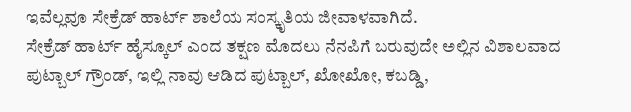ಇವೆಲ್ಲವೂ ಸೇಕ್ರೆಡ್ ಹಾರ್ಟ್ ಶಾಲೆಯ ಸಂಸ್ಕೃತಿಯ ಜೀವಾಳವಾಗಿದೆ.
ಸೇಕ್ರೆಡ್ ಹಾರ್ಟ್ ಹೈಸ್ಕೂಲ್ ಎಂದ ತಕ್ಷಣ ಮೊದಲು ನೆನಪಿಗೆ ಬರುವುದೇ ಅಲ್ಲಿನ ವಿಶಾಲವಾದ ಪುಟ್ಬಾಲ್ ಗ್ರೌಂಡ್, ಇಲ್ಲಿ ನಾವು ಆಡಿದ ಪುಟ್ಬಾಲ್, ಖೋಖೋ, ಕಬಡ್ಡಿ,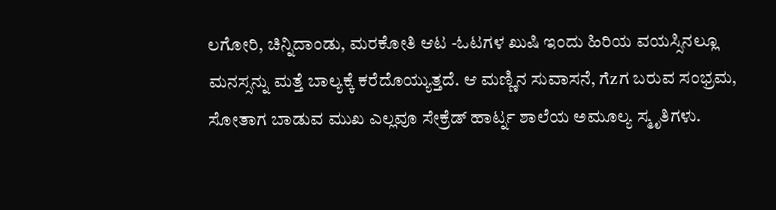ಲಗೋರಿ, ಚಿನ್ನಿದಾಂಡು, ಮರಕೋತಿ ಆಟ -ಓಟಗಳ ಖುಷಿ ಇಂದು ಹಿರಿಯ ವಯಸ್ಸಿನಲ್ಲೂ ಮನಸ್ಸನ್ನು ಮತ್ತೆ ಬಾಲ್ಯಕ್ಕೆ ಕರೆದೊಯ್ಯುತ್ತದೆ. ಆ ಮಣ್ಣಿನ ಸುವಾಸನೆ, ಗೆzಗ ಬರುವ ಸಂಭ್ರಮ, ಸೋತಾಗ ಬಾಡುವ ಮುಖ ಎಲ್ಲವೂ ಸೇಕ್ರೆಡ್ ಹಾರ್ಟ್ನ ಶಾಲೆಯ ಅಮೂಲ್ಯ ಸ್ಮೃತಿಗಳು.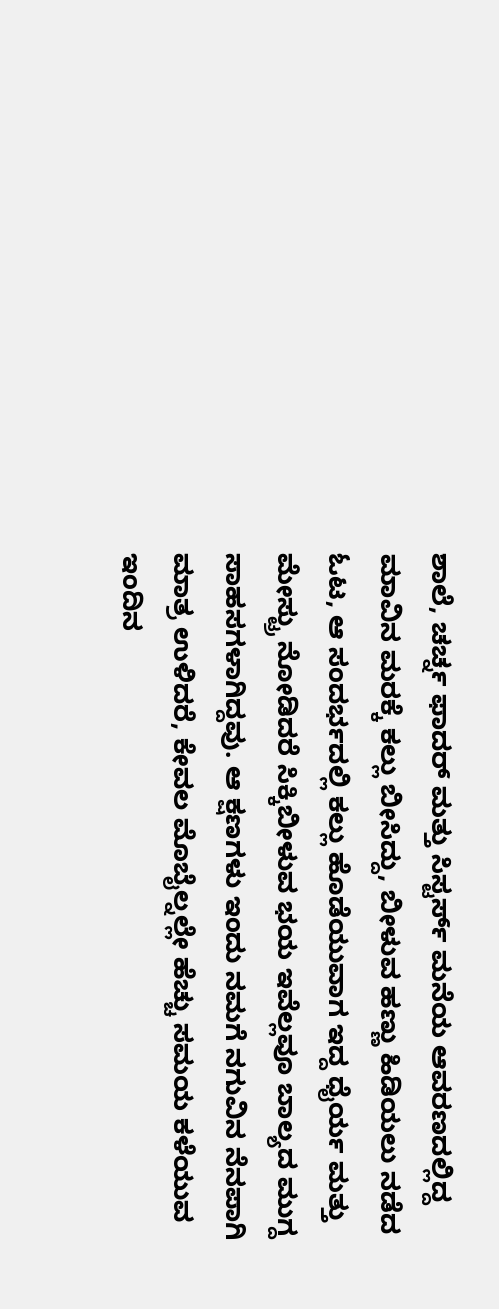ಶಾಲೆ, ಚರ್ಚ್ನ ಫಾದರ್ ಮತ್ತು ಸಿಸ್ಟರ್ಸ್ ಮನೆಯ ಆವರಣದಲ್ಲಿದ್ದ ಮಾವಿನ ಮರಕ್ಕೆ ಕಲ್ಲು ಬೀಸಿದ್ದು, ಬೀಳುವ ಹಣ್ಣು ಹಿಡಿಯಲು ನಡೆದ ಓಟ, ಆ ಸಂದರ್ಭದಲ್ಲಿ ಕಲ್ಲು ಹೊಡೆಯುವಾಗ ಇದ್ದ ಧೈರ್ಯ ಮತ್ತು ಮೇಸ್ಟ್ರು ನೋಡಿದರೆ ಸಿಕ್ಕಿಬೀಳುವ ಭಯ ಇವೆಲ್ಲವೂ ಬಾಲ್ಯದ ಮುಗ್ದ ಸಾಹಸಗಳಾಗಿದ್ದವು. ಆ ಕ್ಷಣಗಳು ಇಂದು ನಮಗೆ ನಗುವಿನ ನೆನಪಾಗಿ ಮಾತ್ರ ಉಳಿದರೆ, ಕೇವಲ ಮೊಬೈಲ್ನಲ್ಲೇ ಹೆಚ್ಚು ಸಮಯ ಕಳೆಯುವ ಇಂದಿನ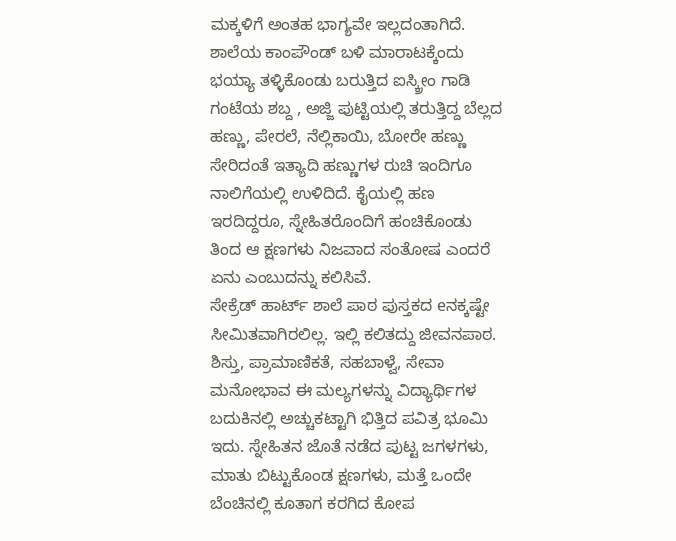ಮಕ್ಕಳಿಗೆ ಅಂತಹ ಭಾಗ್ಯವೇ ಇಲ್ಲದಂತಾಗಿದೆ.
ಶಾಲೆಯ ಕಾಂಪೌಂಡ್ ಬಳಿ ಮಾರಾಟಕ್ಕೆಂದು ಭಯ್ಯಾ ತಳ್ಳಿಕೊಂಡು ಬರುತ್ತಿದ ಐಸ್ಕ್ರೀಂ ಗಾಡಿ ಗಂಟೆಯ ಶಬ್ದ , ಅಜ್ಜಿ ಪುಟ್ಟಿಯಲ್ಲಿ ತರುತ್ತಿದ್ದ ಬೆಲ್ಲದ ಹಣ್ಣು, ಪೇರಲೆ, ನೆಲ್ಲಿಕಾಯಿ, ಬೋರೇ ಹಣ್ಣು ಸೇರಿದಂತೆ ಇತ್ಯಾದಿ ಹಣ್ಣುಗಳ ರುಚಿ ಇಂದಿಗೂ ನಾಲಿಗೆಯಲ್ಲಿ ಉಳಿದಿದೆ. ಕೈಯಲ್ಲಿ ಹಣ ಇರದಿದ್ದರೂ, ಸ್ನೇಹಿತರೊಂದಿಗೆ ಹಂಚಿಕೊಂಡು ತಿಂದ ಆ ಕ್ಷಣಗಳು ನಿಜವಾದ ಸಂತೋಷ ಎಂದರೆ ಏನು ಎಂಬುದನ್ನು ಕಲಿಸಿವೆ.
ಸೇಕ್ರೆಡ್ ಹಾರ್ಟ್ ಶಾಲೆ ಪಾಠ ಪುಸ್ತಕದ eನಕ್ಕಷ್ಟೇ ಸೀಮಿತವಾಗಿರಲಿಲ್ಲ. ಇಲ್ಲಿ ಕಲಿತದ್ದು ಜೀವನಪಾಠ. ಶಿಸ್ತು, ಪ್ರಾಮಾಣಿಕತೆ, ಸಹಬಾಳ್ವೆ, ಸೇವಾ ಮನೋಭಾವ ಈ ಮಲ್ಯಗಳನ್ನು ವಿದ್ಯಾರ್ಥಿಗಳ ಬದುಕಿನಲ್ಲಿ ಅಚ್ಚುಕಟ್ಟಾಗಿ ಭಿತ್ತಿದ ಪವಿತ್ರ ಭೂಮಿ ಇದು. ಸ್ನೇಹಿತನ ಜೊತೆ ನಡೆದ ಪುಟ್ಟ ಜಗಳಗಳು, ಮಾತು ಬಿಟ್ಟುಕೊಂಡ ಕ್ಷಣಗಳು, ಮತ್ತೆ ಒಂದೇ ಬೆಂಚಿನಲ್ಲಿ ಕೂತಾಗ ಕರಗಿದ ಕೋಪ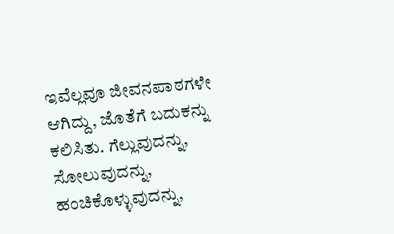ಇವೆಲ್ಲವೂ ಜೀವನಪಾಠಗಳೇ ಆಗಿದ್ದು, ಜೊತೆಗೆ ಬದುಕನ್ನು ಕಲಿಸಿತು. ಗೆಲ್ಲುವುದನ್ನು, ಸೋಲುವುದನ್ನು, ಹಂಚಿಕೊಳ್ಳುವುದನ್ನು,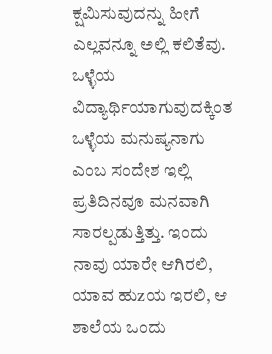ಕ್ಷಮಿಸುವುದನ್ನು ಹೀಗೆ ಎಲ್ಲವನ್ನೂ ಅಲ್ಲಿ ಕಲಿತೆವು. ಒಳ್ಳೆಯ ವಿದ್ಯಾರ್ಥಿಯಾಗುವುದಕ್ಕಿಂತ ಒಳ್ಳೆಯ ಮನುಷ್ಯನಾಗು ಎಂಬ ಸಂದೇಶ ಇಲ್ಲಿ ಪ್ರತಿದಿನವೂ ಮನವಾಗಿ ಸಾರಲ್ಪಡುತ್ತಿತ್ತು. ಇಂದು ನಾವು ಯಾರೇ ಆಗಿರಲಿ, ಯಾವ ಹುzಯ ಇರಲಿ, ಆ ಶಾಲೆಯ ಒಂದು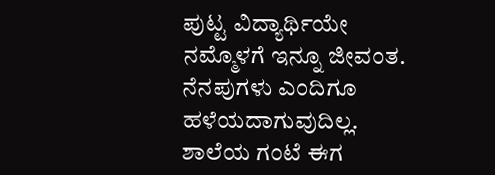ಪುಟ್ಟ ವಿದ್ಯಾರ್ಥಿಯೇ ನಮ್ಮೊಳಗೆ ಇನ್ನೂ ಜೀವಂತ. ನೆನಪುಗಳು ಎಂದಿಗೂ ಹಳೆಯದಾಗುವುದಿಲ್ಲ. ಶಾಲೆಯ ಗಂಟೆ ಈಗ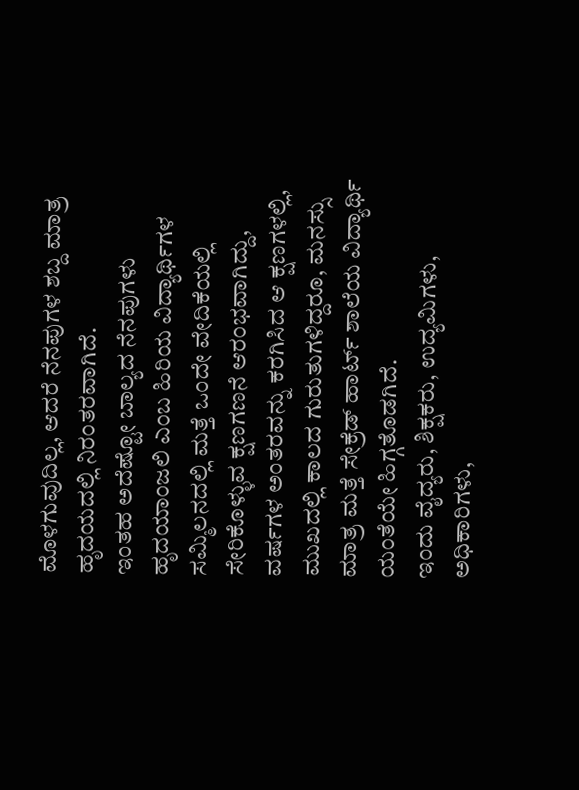ಮೊಳಗುವುದಿಲ್ಲ, ಆದರೆ ನೆನಪುಗಳ ಶಬ್ದ ಮಾತ್ರ ಹೃದಯದಲ್ಲಿ ನಿರಂತರವಾಗಿದೆ.
ಇಂತಹ ಅದೆಷ್ಟೋ ಬಾಲ್ಯದ ನೆನಪುಗಳು ಹೃದಯಾಂಜಲಿ ಎಂಬ ಹಿರಿಯ ವಿದ್ಯಾರ್ಥಿಗಳ ಸಮ್ಮಿಲನದಲ್ಲಿ ಮತ್ತೆ ಒಂದೇ ವೇದಿಕೆಯಲ್ಲಿ ಸೇರಿಕೊಳ್ಳುವ ಕ್ಷಣಗಣನೆ ಆರಂಭವಾಗಿದ್ದು, ವರ್ಷಗಳ ಅಂತರವನ್ನು ಕರಗಿಸಿದ ಆ ಕ್ಷಣಗಳಲ್ಲಿ, ಮುಖದಲ್ಲಿ ಕಾಲದ ಗುರುತುಗಳಿದ್ದರೂ, ಮನಸ್ಸು ಮಾತ್ರ ಮತ್ತೆ ಸೇಕ್ರೆಡ್ ಹಾರ್ಟ್ ಶಾಲೆಯ ವಿದ್ಯಾರ್ಥಿ ಯಂತೆಯೇ ಹಿಗ್ಗತೊಡಗಿದೆ.
ಇಂದು ವೈದ್ಯರು, ಶಿಕ್ಷಕರು, ಉದ್ಯಮಿಗಳು, ಅಧಿಕಾರಿಗಳು,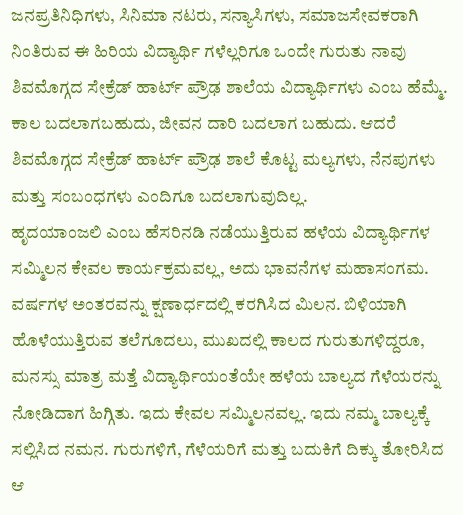ಜನಪ್ರತಿನಿಧಿಗಳು, ಸಿನಿಮಾ ನಟರು, ಸನ್ಯಾಸಿಗಳು, ಸಮಾಜಸೇವಕರಾಗಿ ನಿಂತಿರುವ ಈ ಹಿರಿಯ ವಿದ್ಯಾರ್ಥಿ ಗಳೆಲ್ಲರಿಗೂ ಒಂದೇ ಗುರುತು ನಾವು ಶಿವಮೊಗ್ಗದ ಸೇಕ್ರೆಡ್ ಹಾರ್ಟ್ ಪ್ರೌಢ ಶಾಲೆಯ ವಿದ್ಯಾರ್ಥಿಗಳು ಎಂಬ ಹೆಮ್ಮೆ. ಕಾಲ ಬದಲಾಗಬಹುದು, ಜೀವನ ದಾರಿ ಬದಲಾಗ ಬಹುದು. ಆದರೆ ಶಿವಮೊಗ್ಗದ ಸೇಕ್ರೆಡ್ ಹಾರ್ಟ್ ಪ್ರೌಢ ಶಾಲೆ ಕೊಟ್ಟ ಮಲ್ಯಗಳು, ನೆನಪುಗಳು ಮತ್ತು ಸಂಬಂಧಗಳು ಎಂದಿಗೂ ಬದಲಾಗುವುದಿಲ್ಲ.
ಹೃದಯಾಂಜಲಿ ಎಂಬ ಹೆಸರಿನಡಿ ನಡೆಯುತ್ತಿರುವ ಹಳೆಯ ವಿದ್ಯಾರ್ಥಿಗಳ ಸಮ್ಮಿಲನ ಕೇವಲ ಕಾರ್ಯಕ್ರಮವಲ್ಲ, ಅದು ಭಾವನೆಗಳ ಮಹಾಸಂಗಮ. ವರ್ಷಗಳ ಅಂತರವನ್ನು ಕ್ಷಣಾರ್ಧದಲ್ಲಿ ಕರಗಿಸಿದ ಮಿಲನ. ಬಿಳಿಯಾಗಿ ಹೊಳೆಯುತ್ತಿರುವ ತಲೆಗೂದಲು, ಮುಖದಲ್ಲಿ ಕಾಲದ ಗುರುತುಗಳಿದ್ದರೂ, ಮನಸ್ಸು ಮಾತ್ರ ಮತ್ತೆ ವಿದ್ಯಾರ್ಥಿಯಂತೆಯೇ ಹಳೆಯ ಬಾಲ್ಯದ ಗೆಳೆಯರನ್ನು ನೋಡಿದಾಗ ಹಿಗ್ಗಿತು. ಇದು ಕೇವಲ ಸಮ್ಮಿಲನವಲ್ಲ. ಇದು ನಮ್ಮ ಬಾಲ್ಯಕ್ಕೆ ಸಲ್ಲಿಸಿದ ನಮನ. ಗುರುಗಳಿಗೆ, ಗೆಳೆಯರಿಗೆ ಮತ್ತು ಬದುಕಿಗೆ ದಿಕ್ಕು ತೋರಿಸಿದ ಆ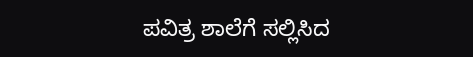ಪವಿತ್ರ ಶಾಲೆಗೆ ಸಲ್ಲಿಸಿದ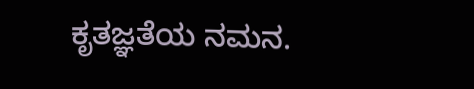ಕೃತಜ್ಞತೆಯ ನಮನ.